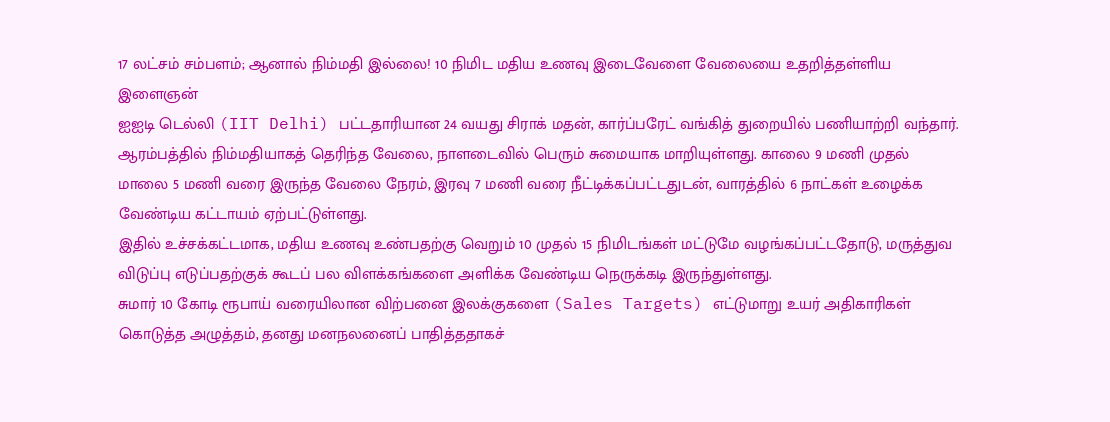17 லட்சம் சம்பளம்; ஆனால் நிம்மதி இல்லை! 10 நிமிட மதிய உணவு இடைவேளை வேலையை உதறித்தள்ளிய இளைஞன்
ஐஐடி டெல்லி (IIT Delhi) பட்டதாரியான 24 வயது சிராக் மதன், கார்ப்பரேட் வங்கித் துறையில் பணியாற்றி வந்தார்.
ஆரம்பத்தில் நிம்மதியாகத் தெரிந்த வேலை, நாளடைவில் பெரும் சுமையாக மாறியுள்ளது. காலை 9 மணி முதல் மாலை 5 மணி வரை இருந்த வேலை நேரம், இரவு 7 மணி வரை நீட்டிக்கப்பட்டதுடன், வாரத்தில் 6 நாட்கள் உழைக்க வேண்டிய கட்டாயம் ஏற்பட்டுள்ளது.
இதில் உச்சக்கட்டமாக, மதிய உணவு உண்பதற்கு வெறும் 10 முதல் 15 நிமிடங்கள் மட்டுமே வழங்கப்பட்டதோடு, மருத்துவ விடுப்பு எடுப்பதற்குக் கூடப் பல விளக்கங்களை அளிக்க வேண்டிய நெருக்கடி இருந்துள்ளது.
சுமார் 10 கோடி ரூபாய் வரையிலான விற்பனை இலக்குகளை (Sales Targets) எட்டுமாறு உயர் அதிகாரிகள் கொடுத்த அழுத்தம், தனது மனநலனைப் பாதித்ததாகச்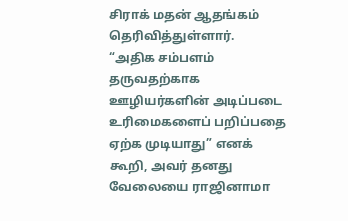சிராக் மதன் ஆதங்கம் தெரிவித்துள்ளார்.
“அதிக சம்பளம் தருவதற்காக ஊழியர்களின் அடிப்படை உரிமைகளைப் பறிப்பதை ஏற்க முடியாது” எனக் கூறி, அவர் தனது வேலையை ராஜினாமா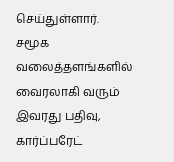செய்துள்ளார்.
சமூக வலைத்தளங்களில் வைரலாகி வரும் இவரது பதிவு, கார்ப்பரேட்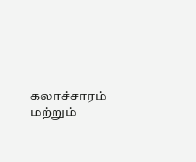கலாச்சாரம் மற்றும்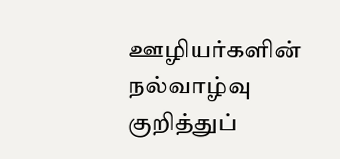ஊழியர்களின் நல்வாழ்வு குறித்துப்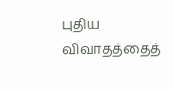புதிய விவாதத்தைத்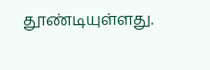தூண்டியுள்ளது.